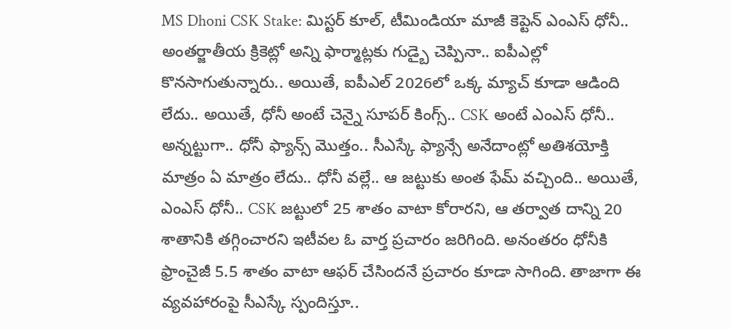MS Dhoni CSK Stake: మిస్టర్ కూల్, టీమిండియా మాజీ కెప్టెన్ ఎంఎస్ ధోనీ.. అంతర్జాతీయ క్రికెట్లో అన్ని ఫార్మాట్లకు గుడ్బై చెప్పినా.. ఐపీఎల్లో కొనసాగుతున్నారు.. అయితే, ఐపీఎల్ 2026లో ఒక్క మ్యాచ్ కూడా ఆడింది లేదు.. అయితే, ధోనీ అంటే చెన్నై సూపర్ కింగ్స్.. CSK అంటే ఎంఎస్ ధోనీ.. అన్నట్టుగా.. ధోనీ ఫ్యాన్స్ మొత్తం.. సీఎస్కే ఫ్యాన్సే అనేదాంట్లో అతిశయోక్తి మాత్రం ఏ మాత్రం లేదు.. ధోనీ వల్లే.. ఆ జట్టుకు అంత ఫేమ్ వచ్చింది.. అయితే, ఎంఎస్ ధోనీ.. CSK జట్టులో 25 శాతం వాటా కోరారని, ఆ తర్వాత దాన్ని 20 శాతానికి తగ్గించారని ఇటీవల ఓ వార్త ప్రచారం జరిగింది. అనంతరం ధోనీకి ఫ్రాంచైజీ 5.5 శాతం వాటా ఆఫర్ చేసిందనే ప్రచారం కూడా సాగింది. తాజాగా ఈ వ్యవహారంపై సీఎస్కే స్పందిస్తూ..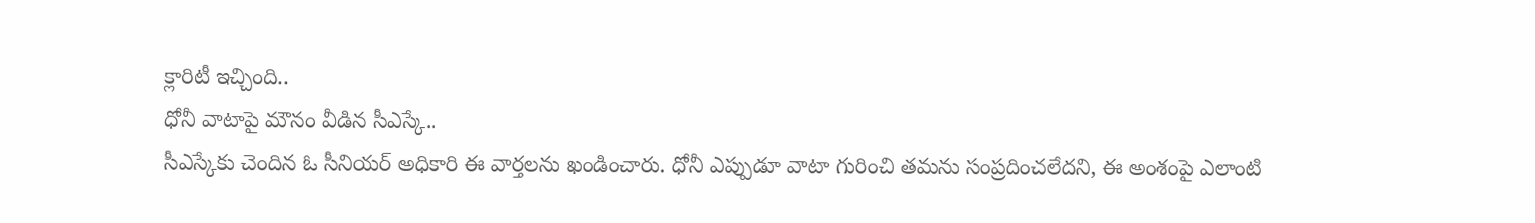క్లారిటీ ఇచ్చింది..
ధోనీ వాటాపై మౌనం వీడిన సీఎస్కే..
సీఎస్కేకు చెందిన ఓ సీనియర్ అధికారి ఈ వార్తలను ఖండించారు. ధోనీ ఎప్పుడూ వాటా గురించి తమను సంప్రదించలేదని, ఈ అంశంపై ఎలాంటి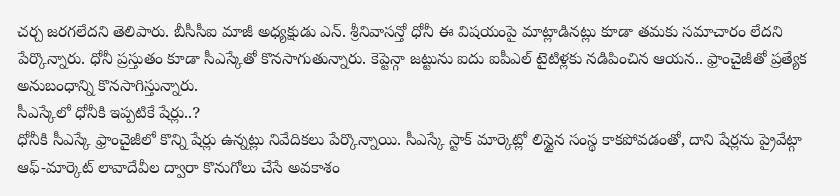చర్చ జరగలేదని తెలిపారు. బీసీసీఐ మాజీ అధ్యక్షుడు ఎన్. శ్రీనివాసన్తో ధోనీ ఈ విషయంపై మాట్లాడినట్లు కూడా తమకు సమాచారం లేదని పేర్కొన్నారు. ధోనీ ప్రస్తుతం కూడా సీఎస్కేతో కొనసాగుతున్నారు. కెప్టెన్గా జట్టును ఐదు ఐపీఎల్ టైటిళ్లకు నడిపించిన ఆయన.. ఫ్రాంచైజీతో ప్రత్యేక అనుబంధాన్ని కొనసాగిస్తున్నారు.
సీఎస్కేలో ధోనీకి ఇప్పటికే షేర్లు..?
ధోనీకి సీఎస్కే ఫ్రాంచైజీలో కొన్ని షేర్లు ఉన్నట్లు నివేదికలు పేర్కొన్నాయి. సీఎస్కే స్టాక్ మార్కెట్లో లిస్టైన సంస్థ కాకపోవడంతో, దాని షేర్లను ప్రైవేట్గా ఆఫ్-మార్కెట్ లావాదేవీల ద్వారా కొనుగోలు చేసే అవకాశం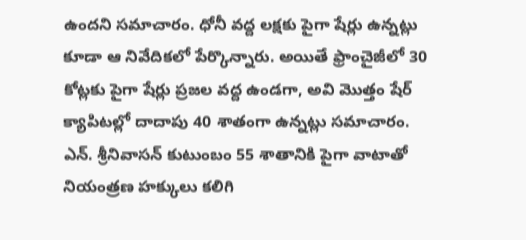ఉందని సమాచారం. ధోనీ వద్ద లక్షకు పైగా షేర్లు ఉన్నట్లు కూడా ఆ నివేదికలో పేర్కొన్నారు. అయితే ఫ్రాంచైజీలో 30 కోట్లకు పైగా షేర్లు ప్రజల వద్ద ఉండగా, అవి మొత్తం షేర్ క్యాపిటల్లో దాదాపు 40 శాతంగా ఉన్నట్లు సమాచారం. ఎన్. శ్రీనివాసన్ కుటుంబం 55 శాతానికి పైగా వాటాతో నియంత్రణ హక్కులు కలిగి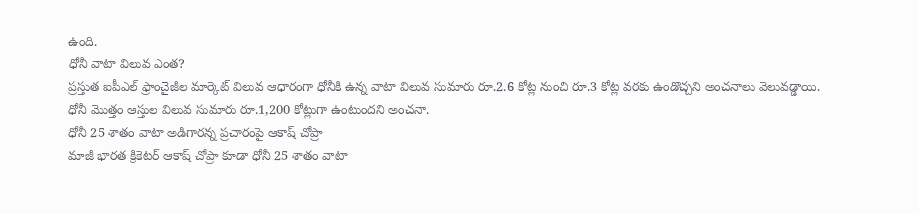ఉంది.
ధోనీ వాటా విలువ ఎంత?
ప్రస్తుత ఐపీఎల్ ఫ్రాంచైజీల మార్కెట్ విలువ ఆధారంగా ధోనీకి ఉన్న వాటా విలువ సుమారు రూ.2.6 కోట్ల నుంచి రూ.3 కోట్ల వరకు ఉండొచ్చని అంచనాలు వెలువడ్డాయి. ధోనీ మొత్తం ఆస్తుల విలువ సుమారు రూ.1,200 కోట్లుగా ఉంటుందని అంచనా.
ధోనీ 25 శాతం వాటా అడిగారన్న ప్రచారంపై ఆకాష్ చోప్రా
మాజీ భారత క్రికెటర్ ఆకాష్ చోప్రా కూడా ధోనీ 25 శాతం వాటా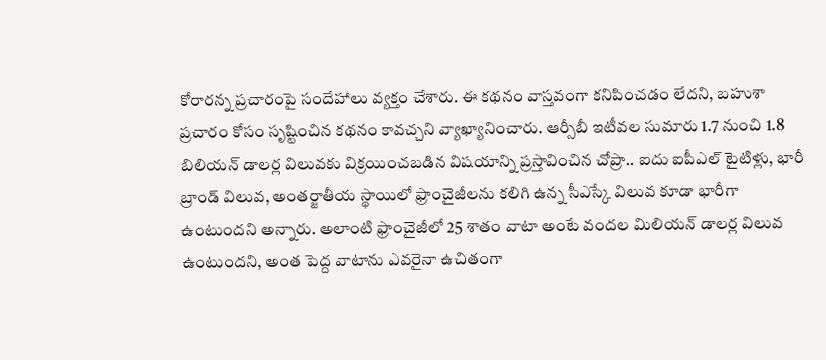కోరారన్న ప్రచారంపై సందేహాలు వ్యక్తం చేశారు. ఈ కథనం వాస్తవంగా కనిపించడం లేదని, బహుశా ప్రచారం కోసం సృష్టించిన కథనం కావచ్చని వ్యాఖ్యానించారు. ఆర్సీబీ ఇటీవల సుమారు 1.7 నుంచి 1.8 బిలియన్ డాలర్ల విలువకు విక్రయించబడిన విషయాన్ని ప్రస్తావించిన చోప్రా.. ఐదు ఐపీఎల్ టైటిళ్లు, భారీ బ్రాండ్ విలువ, అంతర్జాతీయ స్థాయిలో ఫ్రాంచైజీలను కలిగి ఉన్న సీఎస్కే విలువ కూడా భారీగా ఉంటుందని అన్నారు. అలాంటి ఫ్రాంచైజీలో 25 శాతం వాటా అంటే వందల మిలియన్ డాలర్ల విలువ ఉంటుందని, అంత పెద్ద వాటాను ఎవరైనా ఉచితంగా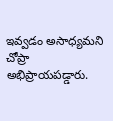ఇవ్వడం అసాధ్యమని చోప్రా అభిప్రాయపడ్డారు.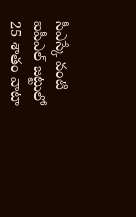సీఎస్కే వంటి ఐపీఎల్ జట్టులో 25 శాతం వాటా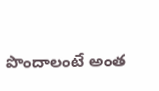పొందాలంటే అంత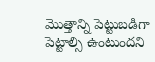మొత్తాన్ని పెట్టుబడిగా పెట్టాల్సి ఉంటుందని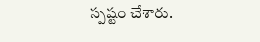స్పష్టం చేశారు.